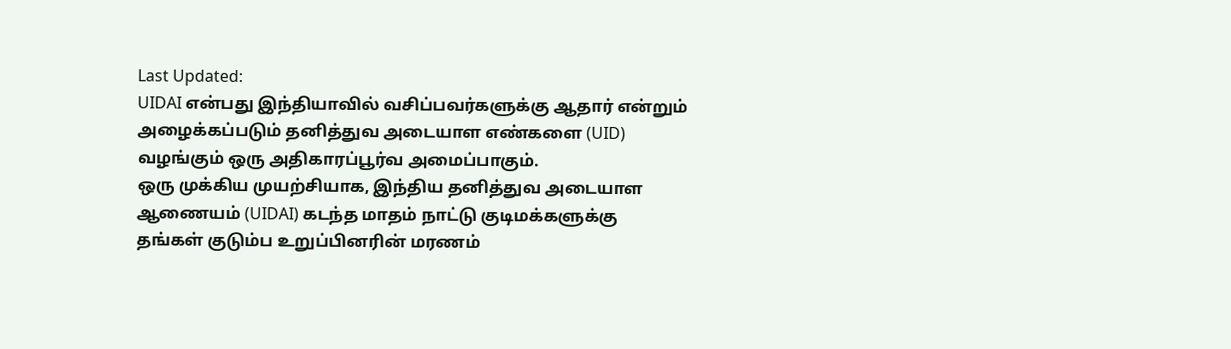Last Updated:
UIDAI என்பது இந்தியாவில் வசிப்பவர்களுக்கு ஆதார் என்றும் அழைக்கப்படும் தனித்துவ அடையாள எண்களை (UID) வழங்கும் ஒரு அதிகாரப்பூர்வ அமைப்பாகும்.
ஒரு முக்கிய முயற்சியாக, இந்திய தனித்துவ அடையாள ஆணையம் (UIDAI) கடந்த மாதம் நாட்டு குடிமக்களுக்கு தங்கள் குடும்ப உறுப்பினரின் மரணம்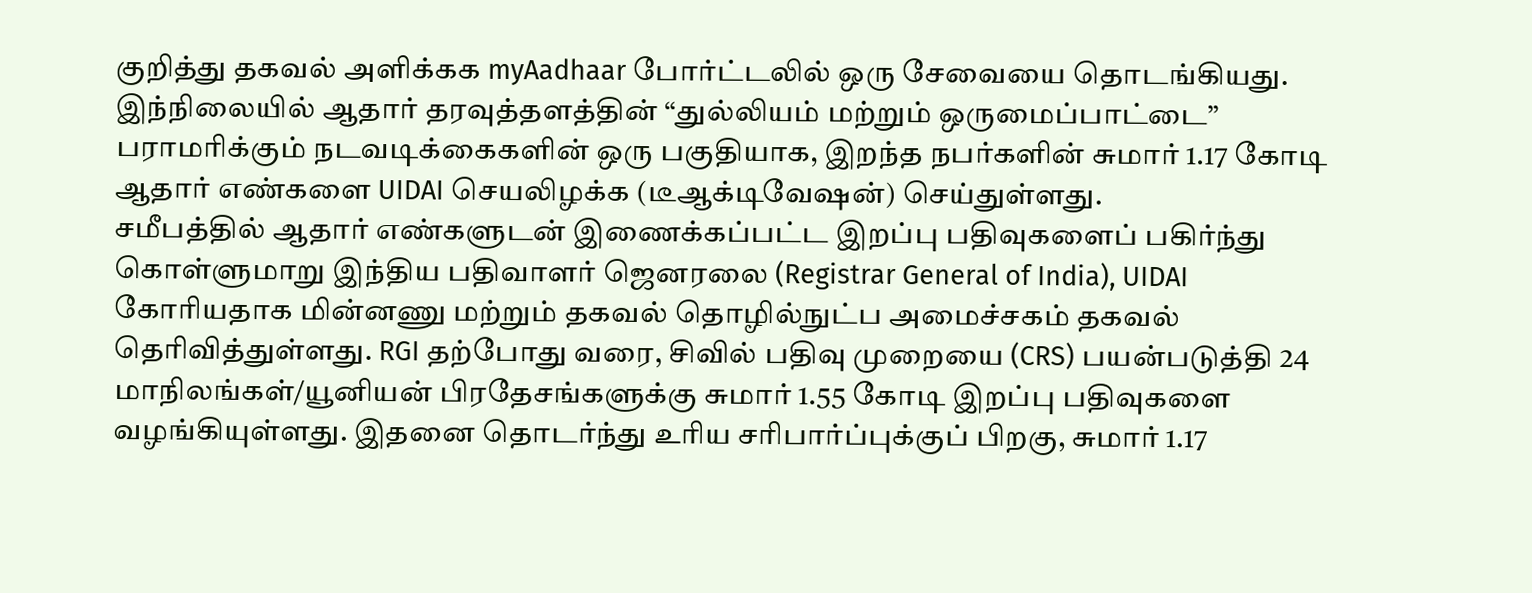குறித்து தகவல் அளிக்கக myAadhaar போர்ட்டலில் ஒரு சேவையை தொடங்கியது. இந்நிலையில் ஆதார் தரவுத்தளத்தின் “துல்லியம் மற்றும் ஒருமைப்பாட்டை” பராமரிக்கும் நடவடிக்கைகளின் ஒரு பகுதியாக, இறந்த நபர்களின் சுமார் 1.17 கோடி ஆதார் எண்களை UIDAI செயலிழக்க (டீஆக்டிவேஷன்) செய்துள்ளது.
சமீபத்தில் ஆதார் எண்களுடன் இணைக்கப்பட்ட இறப்பு பதிவுகளைப் பகிர்ந்து கொள்ளுமாறு இந்திய பதிவாளர் ஜெனரலை (Registrar General of India), UIDAI கோரியதாக மின்னணு மற்றும் தகவல் தொழில்நுட்ப அமைச்சகம் தகவல் தெரிவித்துள்ளது. RGI தற்போது வரை, சிவில் பதிவு முறையை (CRS) பயன்படுத்தி 24 மாநிலங்கள்/யூனியன் பிரதேசங்களுக்கு சுமார் 1.55 கோடி இறப்பு பதிவுகளை வழங்கியுள்ளது. இதனை தொடர்ந்து உரிய சரிபார்ப்புக்குப் பிறகு, சுமார் 1.17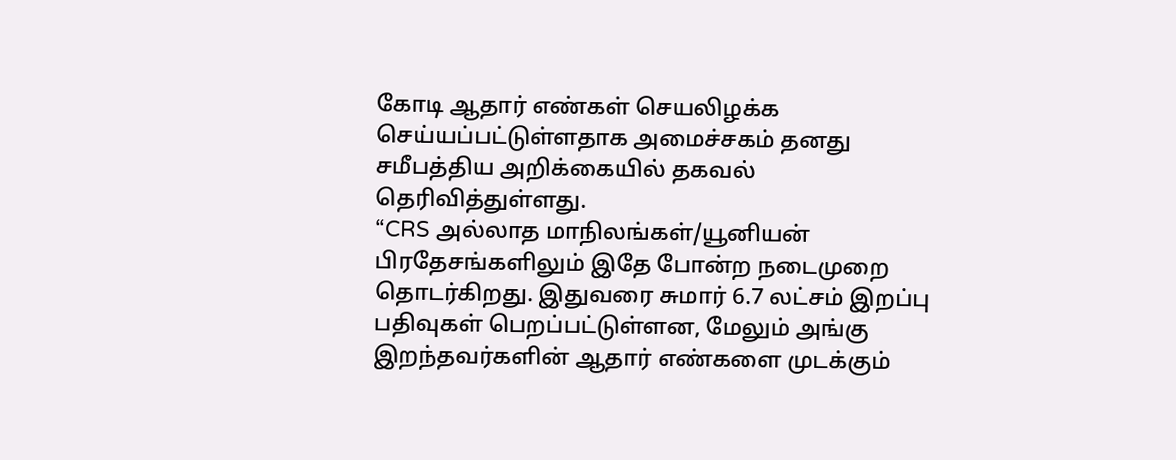கோடி ஆதார் எண்கள் செயலிழக்க செய்யப்பட்டுள்ளதாக அமைச்சகம் தனது சமீபத்திய அறிக்கையில் தகவல் தெரிவித்துள்ளது.
“CRS அல்லாத மாநிலங்கள்/யூனியன் பிரதேசங்களிலும் இதே போன்ற நடைமுறை தொடர்கிறது. இதுவரை சுமார் 6.7 லட்சம் இறப்பு பதிவுகள் பெறப்பட்டுள்ளன, மேலும் அங்கு இறந்தவர்களின் ஆதார் எண்களை முடக்கும்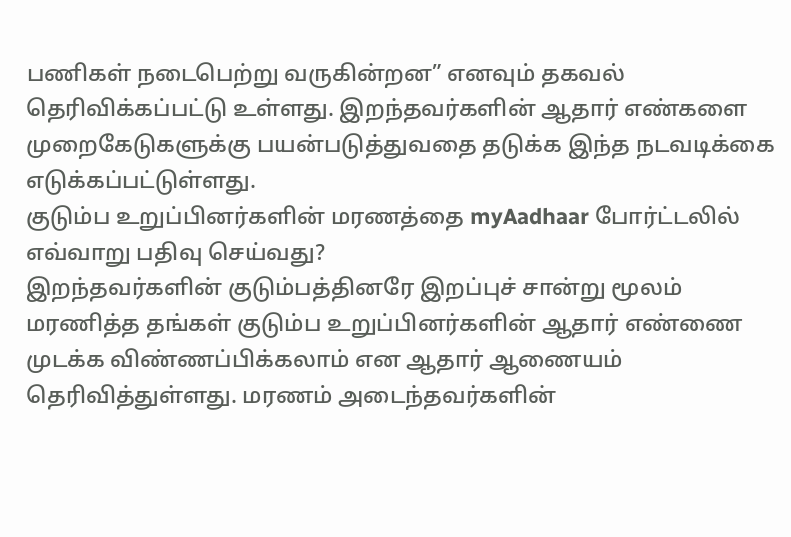பணிகள் நடைபெற்று வருகின்றன” எனவும் தகவல் தெரிவிக்கப்பட்டு உள்ளது. இறந்தவர்களின் ஆதார் எண்களை முறைகேடுகளுக்கு பயன்படுத்துவதை தடுக்க இந்த நடவடிக்கை எடுக்கப்பட்டுள்ளது.
குடும்ப உறுப்பினர்களின் மரணத்தை myAadhaar போர்ட்டலில் எவ்வாறு பதிவு செய்வது?
இறந்தவர்களின் குடும்பத்தினரே இறப்புச் சான்று மூலம் மரணித்த தங்கள் குடும்ப உறுப்பினர்களின் ஆதார் எண்ணை முடக்க விண்ணப்பிக்கலாம் என ஆதார் ஆணையம் தெரிவித்துள்ளது. மரணம் அடைந்தவர்களின்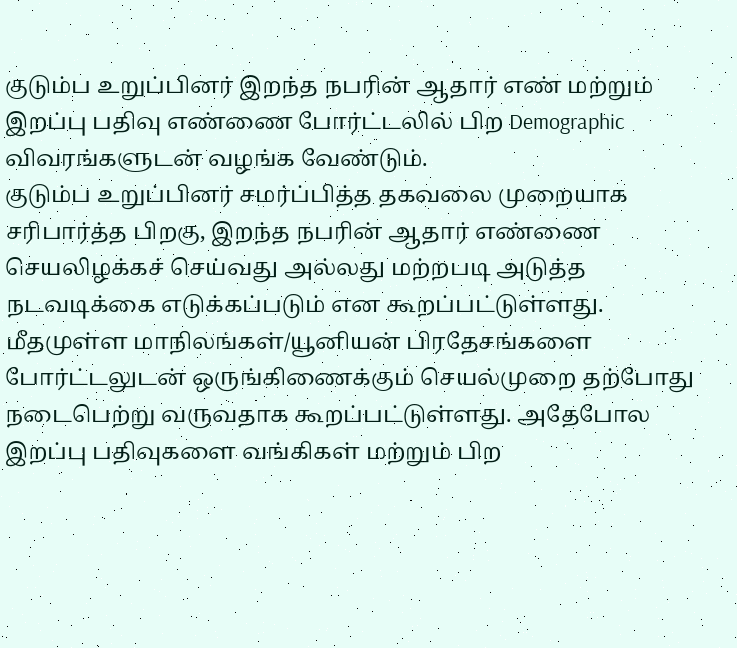குடும்ப உறுப்பினர் இறந்த நபரின் ஆதார் எண் மற்றும் இறப்பு பதிவு எண்ணை போர்ட்டலில் பிற Demographic விவரங்களுடன் வழங்க வேண்டும்.
குடும்ப உறுப்பினர் சமர்ப்பித்த தகவலை முறையாக சரிபார்த்த பிறகு, இறந்த நபரின் ஆதார் எண்ணை செயலிழக்கச் செய்வது அல்லது மற்றபடி அடுத்த நடவடிக்கை எடுக்கப்படும் என கூறப்பட்டுள்ளது. மீதமுள்ள மாநிலங்கள்/யூனியன் பிரதேசங்களை போர்ட்டலுடன் ஒருங்கிணைக்கும் செயல்முறை தற்போது நடைபெற்று வருவதாக கூறப்பட்டுள்ளது. அதேபோல இறப்பு பதிவுகளை வங்கிகள் மற்றும் பிற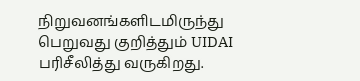நிறுவனங்களிடமிருந்து பெறுவது குறித்தும் UIDAI பரிசீலித்து வருகிறது.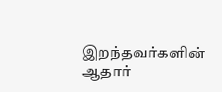இறந்தவர்களின் ஆதார்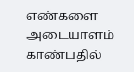எண்களை அடையாளம் காண்பதில்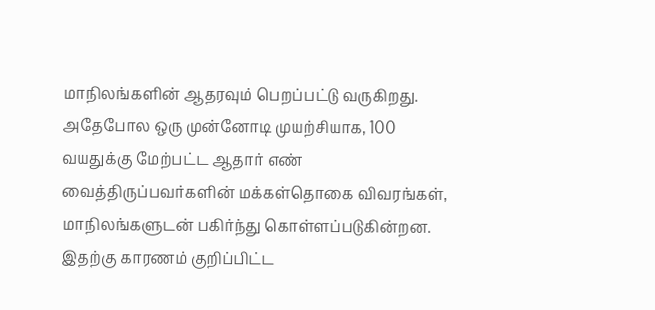மாநிலங்களின் ஆதரவும் பெறப்பட்டு வருகிறது. அதேபோல ஒரு முன்னோடி முயற்சியாக, 100 வயதுக்கு மேற்பட்ட ஆதார் எண் வைத்திருப்பவர்களின் மக்கள்தொகை விவரங்கள், மாநிலங்களுடன் பகிர்ந்து கொள்ளப்படுகின்றன. இதற்கு காரணம் குறிப்பிட்ட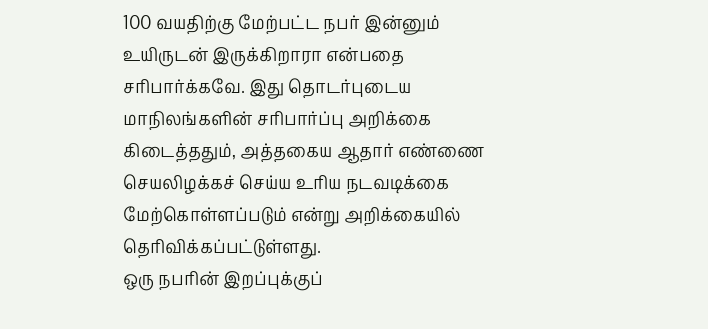100 வயதிற்கு மேற்பட்ட நபர் இன்னும் உயிருடன் இருக்கிறாரா என்பதை சரிபார்க்கவே. இது தொடர்புடைய மாநிலங்களின் சரிபார்ப்பு அறிக்கை கிடைத்ததும், அத்தகைய ஆதார் எண்ணை செயலிழக்கச் செய்ய உரிய நடவடிக்கை மேற்கொள்ளப்படும் என்று அறிக்கையில் தெரிவிக்கப்பட்டுள்ளது.
ஒரு நபரின் இறப்புக்குப்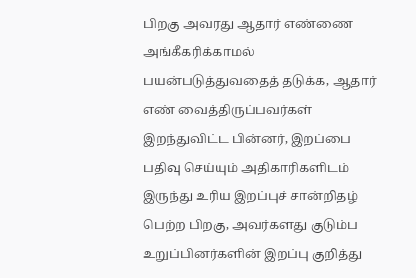பிறகு அவரது ஆதார் எண்ணை அங்கீகரிக்காமல் பயன்படுத்துவதைத் தடுக்க, ஆதார் எண் வைத்திருப்பவர்கள் இறந்துவிட்ட பின்னர், இறப்பை பதிவு செய்யும் அதிகாரிகளிடம் இருந்து உரிய இறப்புச் சான்றிதழ் பெற்ற பிறகு, அவர்களது குடும்ப உறுப்பினர்களின் இறப்பு குறித்து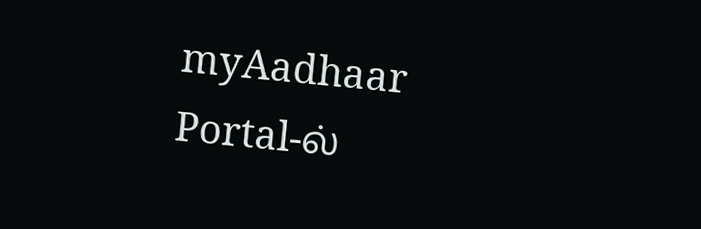myAadhaar Portal-ல்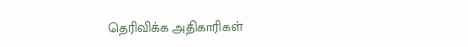தெரிவிக்க அதிகாரிகள்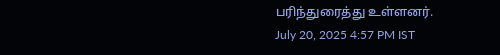பரிந்துரைத்து உள்ளனர்.
July 20, 2025 4:57 PM IST